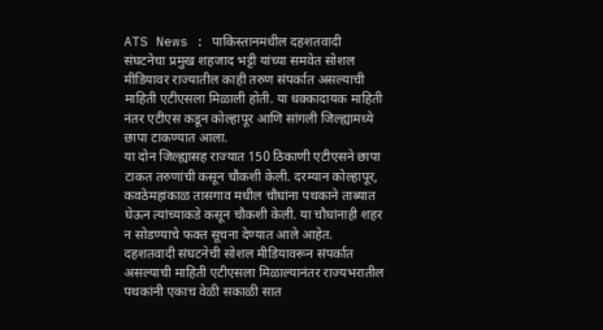ATS News : पाकिस्तानमधील दहशतवादी संघटनेचा प्रमुख शहजाद भट्टी यांच्या समवेत सोशल मीडियावर राज्यातील काही तरुण संपर्कात असल्याची माहिती एटीएसला मिळाली होती. या धक्कादायक माहिती नंतर एटीएस कडून कोल्हापूर आणि सांगली जिल्ह्यामध्ये छापा टाकण्यात आला.
या दोन जिल्ह्यासह राज्यात 150 ठिकाणी एटीएसने छापा टाकत तरुणांची कसून चौकशी केली. दरम्यान कोल्हापूर, कवठेमहांकाळ तासगाव मधील चौघांना पथकाने ताब्यात घेऊन त्यांच्याकडे कसून चौकशी केली. या चौघांनाही शहर न सोडण्याचे फक्त सूचना देण्यात आले आहेत.
दहशतवादी संघटनेची सोशल मीडियावरून संपर्कात असल्याची माहिती एटीएसला मिळाल्यानंतर राज्यभरातील पथकांनी एकाच वेळी सकाळी सात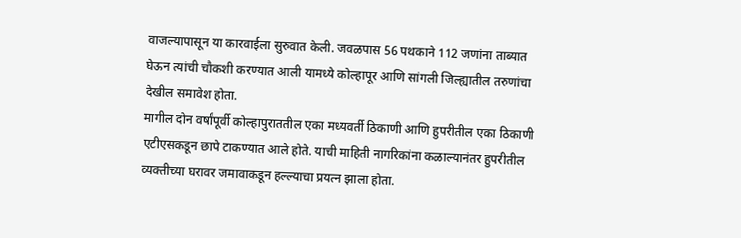वाजल्यापासून या कारवाईला सुरुवात केली. जवळपास 56 पथकाने 112 जणांना ताब्यात घेऊन त्यांची चौकशी करण्यात आली यामध्ये कोल्हापूर आणि सांगली जिल्ह्यातील तरुणांचा देखील समावेश होता.
मागील दोन वर्षांपूर्वी कोल्हापुराततील एका मध्यवर्ती ठिकाणी आणि हुपरीतील एका ठिकाणी एटीएसकडून छापे टाकण्यात आले होते. याची माहिती नागरिकांना कळाल्यानंतर हुपरीतील व्यक्तीच्या घरावर जमावाकडून हल्ल्याचा प्रयत्न झाला होता.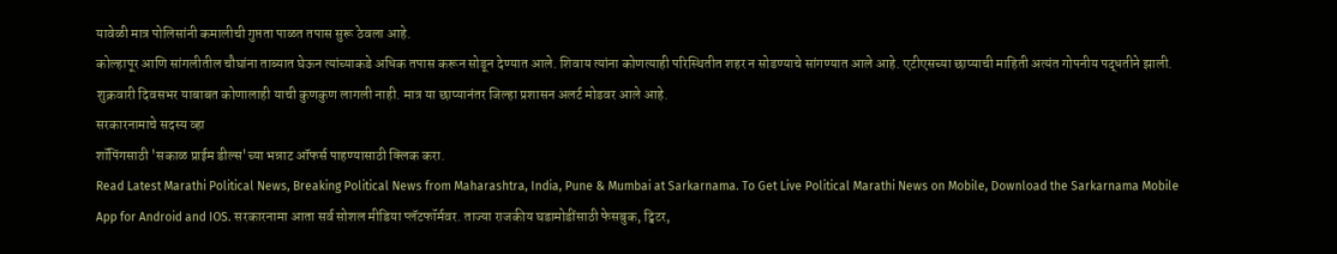यावेळी मात्र पोलिसांनी कमालीची गुप्तता पाळत तपास सुरू ठेवला आहे.
कोल्हापूर आणि सांगलीतील चौघांना ताब्यात घेऊन त्यांच्याकडे अधिक तपास करून सोडून देण्यात आले. शिवाय त्यांना कोणत्याही परिस्थितीत शहर न सोडण्याचे सांगण्यात आले आहे. एटीएसच्या छाप्याची माहिती अत्यंत गोपनीय पद्धतीने झाली. शुक्रवारी दिवसभर याबाबत कोणालाही याची कुणकुण लागली नाही. मात्र या छाप्यानंतर जिल्हा प्रशासन अलर्ट मोडवर आले आहे.
सरकारनामाचे सदस्य व्हा
शॉपिंगसाठी 'सकाळ प्राईम डील्स'च्या भन्नाट ऑफर्स पाहण्यासाठी क्लिक करा.
Read Latest Marathi Political News, Breaking Political News from Maharashtra, India, Pune & Mumbai at Sarkarnama. To Get Live Political Marathi News on Mobile, Download the Sarkarnama Mobile App for Android and IOS. सरकारनामा आता सर्व सोशल मीडिया प्लॅटफॉर्मवर. ताज्या राजकीय घडामोडींसाठी फेसबुक, ट्विटर,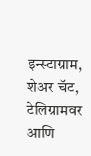इन्स्टाग्राम, शेअर चॅट, टेलिग्रामवर आणि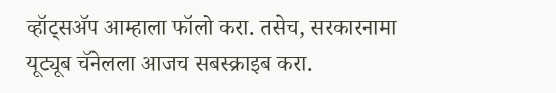व्हॉट्सॲप आम्हाला फॉलो करा. तसेच, सरकारनामा यूट्यूब चॅनेलला आजच सबस्क्राइब करा.